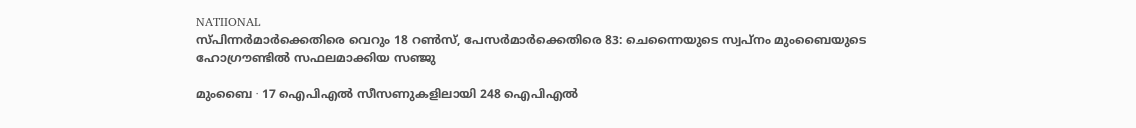NATIIONAL
സ്പിന്നർമാർക്കെതിരെ വെറും 18 റൺസ്, പേസർമാർക്കെതിരെ 83: ചെന്നൈയുടെ സ്വപ്നം മുംബൈയുടെ ഹോഗ്രൗണ്ടിൽ സഫലമാക്കിയ സഞ്ജു

മുംബൈ ∙ 17 ഐപിഎൽ സീസണുകളിലായി 248 ഐപിഎൽ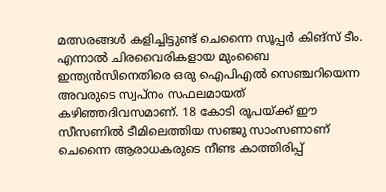മത്സരങ്ങൾ കളിച്ചിട്ടുണ്ട് ചെന്നൈ സൂപ്പർ കിങ്സ് ടീം. എന്നാൽ ചിരവൈരികളായ മുംബൈ ഇന്ത്യൻസിനെതിരെ ഒരു ഐപിഎൽ സെഞ്ചറിയെന്ന അവരുടെ സ്വപ്നം സഫലമായത് കഴിഞ്ഞദിവസമാണ്. 18 കോടി രൂപയ്ക്ക് ഈ സീസണിൽ ടീമിലെത്തിയ സഞ്ജു സാംസണാണ് ചെന്നൈ ആരാധകരുടെ നീണ്ട കാത്തിരിപ്പ്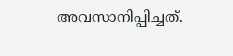അവസാനിപ്പിച്ചത്.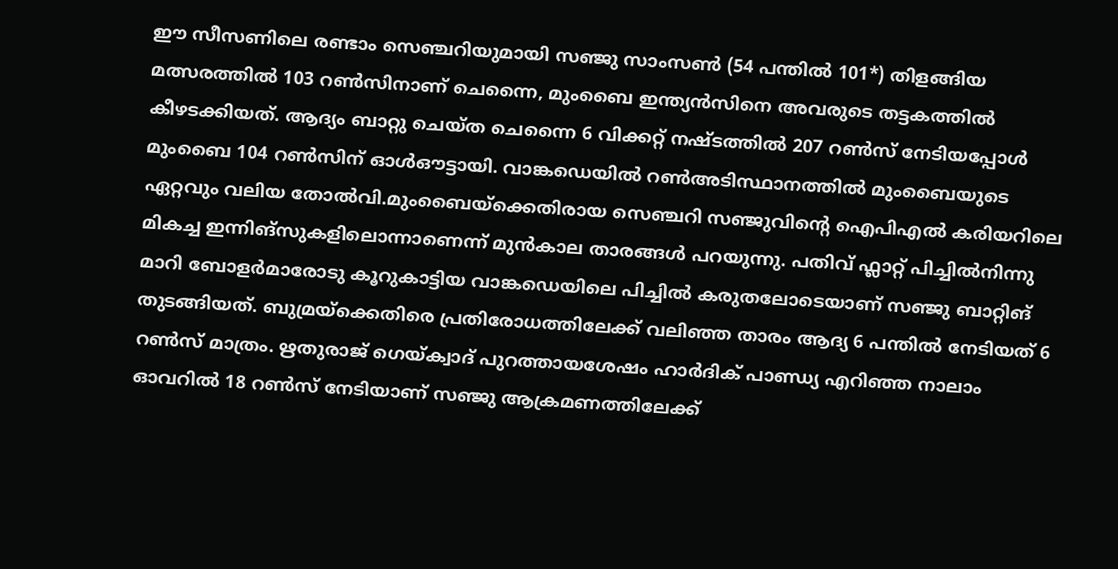ഈ സീസണിലെ രണ്ടാം സെഞ്ചറിയുമായി സഞ്ജു സാംസൺ (54 പന്തിൽ 101*) തിളങ്ങിയ മത്സരത്തിൽ 103 റൺസിനാണ് ചെന്നൈ, മുംബൈ ഇന്ത്യൻസിനെ അവരുടെ തട്ടകത്തിൽ കീഴടക്കിയത്. ആദ്യം ബാറ്റു ചെയ്ത ചെന്നൈ 6 വിക്കറ്റ് നഷ്ടത്തിൽ 207 റൺസ് നേടിയപ്പോൾ മുംബൈ 104 റൺസിന് ഓൾഔട്ടായി. വാങ്കഡെയിൽ റൺഅടിസ്ഥാനത്തിൽ മുംബൈയുടെ ഏറ്റവും വലിയ തോൽവി.മുംബൈയ്ക്കെതിരായ സെഞ്ചറി സഞ്ജുവിന്റെ ഐപിഎൽ കരിയറിലെ മികച്ച ഇന്നിങ്സുകളിലൊന്നാണെന്ന് മുൻകാല താരങ്ങൾ പറയുന്നു. പതിവ് ഫ്ലാറ്റ് പിച്ചിൽനിന്നു മാറി ബോളർമാരോടു കൂറുകാട്ടിയ വാങ്കഡെയിലെ പിച്ചിൽ കരുതലോടെയാണ് സഞ്ജു ബാറ്റിങ് തുടങ്ങിയത്. ബുമ്രയ്ക്കെതിരെ പ്രതിരോധത്തിലേക്ക് വലിഞ്ഞ താരം ആദ്യ 6 പന്തിൽ നേടിയത് 6 റൺസ് മാത്രം. ഋതുരാജ് ഗെയ്ക്വാദ് പുറത്തായശേഷം ഹാർദിക് പാണ്ഡ്യ എറിഞ്ഞ നാലാം ഓവറിൽ 18 റൺസ് നേടിയാണ് സഞ്ജു ആക്രമണത്തിലേക്ക്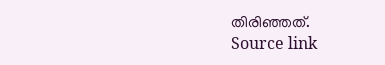തിരിഞ്ഞത്.
Source link